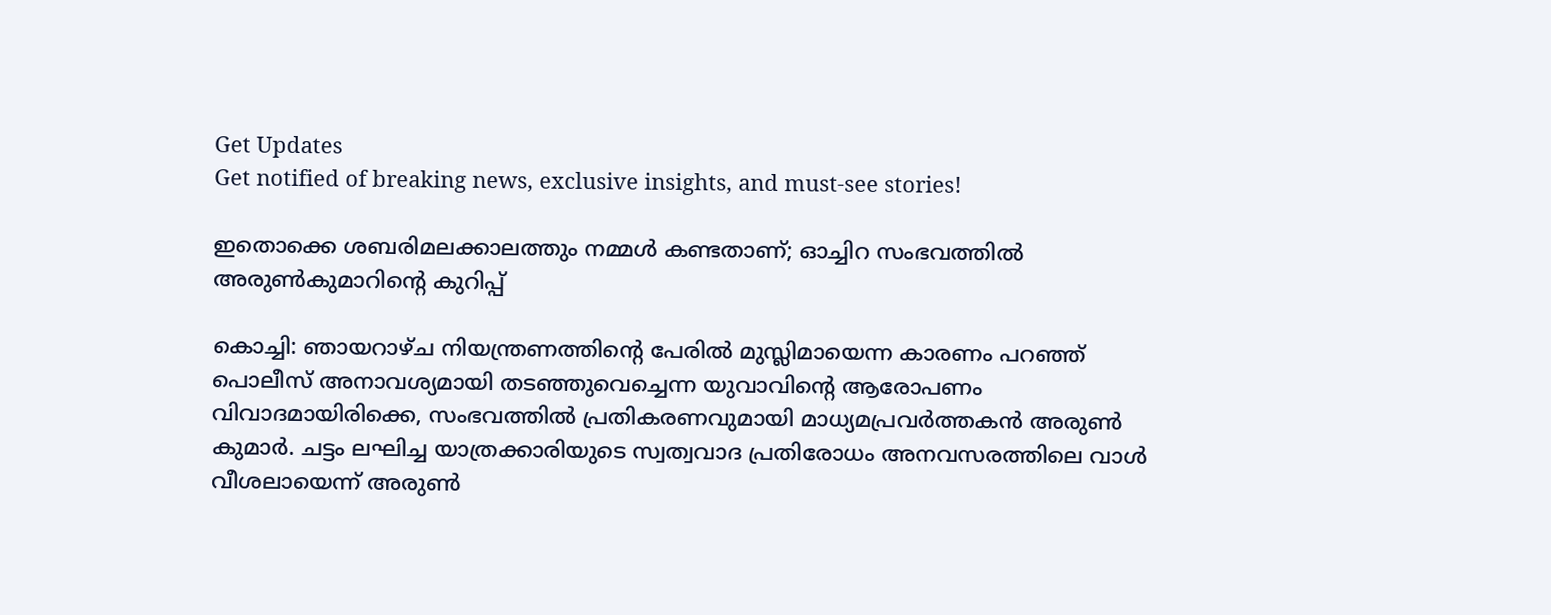Get Updates
Get notified of breaking news, exclusive insights, and must-see stories!

ഇതൊക്കെ ശബരിമലക്കാലത്തും നമ്മള്‍ കണ്ടതാണ്; ഓച്ചിറ സംഭവത്തില്‍ അരുണ്‍കുമാറിന്റെ കുറിപ്പ്

കൊച്ചി: ഞായറാഴ്ച നിയന്ത്രണത്തിന്റെ പേരില്‍ മുസ്ലിമായെന്ന കാരണം പറഞ്ഞ് പൊലീസ് അനാവശ്യമായി തടഞ്ഞുവെച്ചെന്ന യുവാവിന്റെ ആരോപണം വിവാദമായിരിക്കെ, സംഭവത്തില്‍ പ്രതികരണവുമായി മാധ്യമപ്രവര്‍ത്തകന്‍ അരുണ്‍ കുമാര്‍. ചട്ടം ലഘിച്ച യാത്രക്കാരിയുടെ സ്വത്വവാദ പ്രതിരോധം അനവസരത്തിലെ വാള്‍ വീശലായെന്ന് അരുണ്‍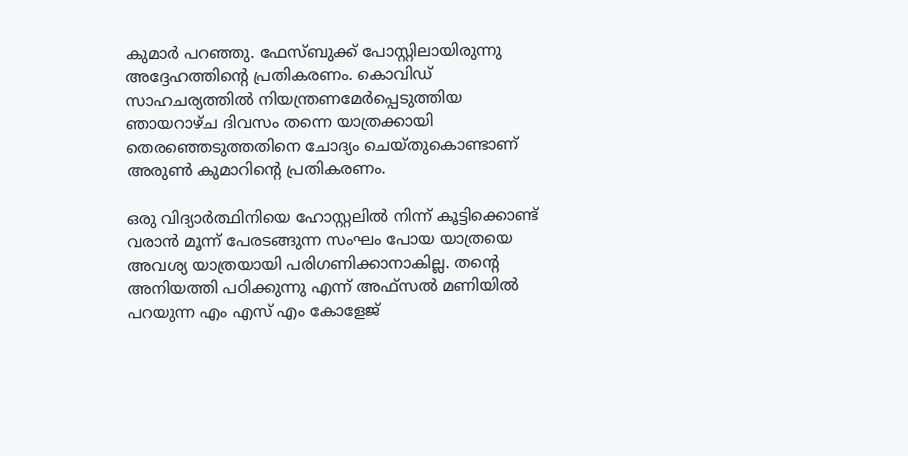കുമാര്‍ പറഞ്ഞു. ഫേസ്ബുക്ക് പോസ്റ്റിലായിരുന്നു അദ്ദേഹത്തിന്റെ പ്രതികരണം. കൊവിഡ് സാഹചര്യത്തില്‍ നിയന്ത്രണമേര്‍പ്പെടുത്തിയ ഞായറാഴ്ച ദിവസം തന്നെ യാത്രക്കായി തെരഞ്ഞെടുത്തതിനെ ചോദ്യം ചെയ്തുകൊണ്ടാണ് അരുണ്‍ കുമാറിന്റെ പ്രതികരണം.

ഒരു വിദ്യാര്‍ത്ഥിനിയെ ഹോസ്റ്റലില്‍ നിന്ന് കൂട്ടിക്കൊണ്ട് വരാന്‍ മൂന്ന് പേരടങ്ങുന്ന സംഘം പോയ യാത്രയെ അവശ്യ യാത്രയായി പരിഗണിക്കാനാകില്ല. തന്റെ അനിയത്തി പഠിക്കുന്നു എന്ന് അഫ്സല്‍ മണിയില്‍ പറയുന്ന എം എസ് എം കോളേജ്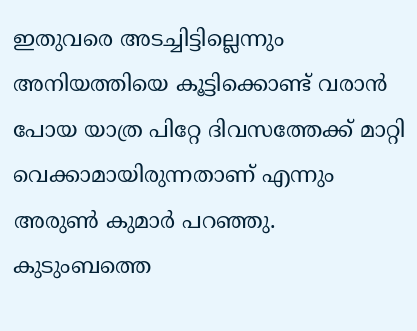ഇതുവരെ അടച്ചിട്ടില്ലെന്നും അനിയത്തിയെ കൂട്ടിക്കൊണ്ട് വരാന്‍ പോയ യാത്ര പിറ്റേ ദിവസത്തേക്ക് മാറ്റി വെക്കാമായിരുന്നതാണ് എന്നും അരുണ്‍ കുമാര്‍ പറഞ്ഞു. കുടുംബത്തെ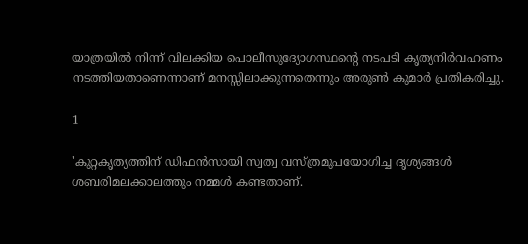യാത്രയില്‍ നിന്ന് വിലക്കിയ പൊലീസുദ്യോഗസ്ഥന്റെ നടപടി കൃത്യനിര്‍വഹണം നടത്തിയതാണെന്നാണ് മനസ്സിലാക്കുന്നതെന്നും അരുണ്‍ കുമാര്‍ പ്രതികരിച്ചു.

1

'കുറ്റകൃത്യത്തിന് ഡിഫന്‍സായി സ്വത്വ വസ്ത്രമുപയോഗിച്ച ദൃശ്യങ്ങള്‍ ശബരിമലക്കാലത്തും നമ്മള്‍ കണ്ടതാണ്.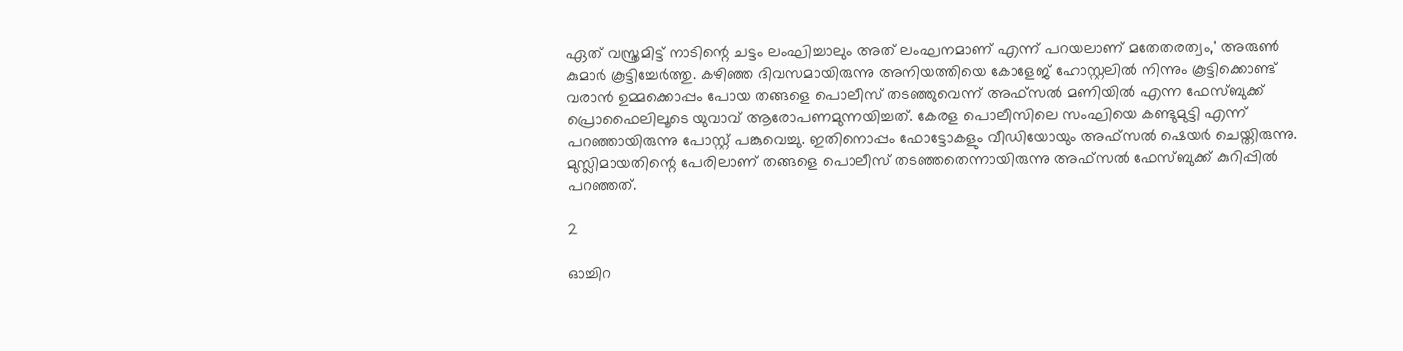ഏത് വസ്ത്രമിട്ട് നാടിന്റെ ചട്ടം ലംഘിച്ചാലും അത് ലംഘനമാണ് എന്ന് പറയലാണ് മതേതരത്വം,' അരുണ്‍ കുമാര്‍ കൂട്ടിച്ചേര്‍ത്തു. കഴിഞ്ഞ ദിവസമായിരുന്നു അനിയത്തിയെ കോളേജ് ഹോസ്റ്റലില്‍ നിന്നും കൂട്ടിക്കൊണ്ട് വരാന്‍ ഉമ്മക്കൊപ്പം പോയ തങ്ങളെ പൊലീസ് തടഞ്ഞുവെന്ന് അഫ്സല്‍ മണിയില്‍ എന്ന ഫേസ്ബുക്ക് പ്രൊഫൈലിലൂടെ യുവാവ് ആരോപണമുന്നയിച്ചത്. കേരള പൊലീസിലെ സംഘിയെ കണ്ടുമുട്ടി എന്ന് പറഞ്ഞായിരുന്നു പോസ്റ്റ് പങ്കുവെച്ചു. ഇതിനൊപ്പം ഫോട്ടോകളും വീഡിയോയും അഫ്‌സല്‍ ഷെയര്‍ ചെയ്തിരുന്നു. മുസ്ലിമായതിന്റെ പേരിലാണ് തങ്ങളെ പൊലീസ് തടഞ്ഞതെന്നായിരുന്നു അഫ്‌സല്‍ ഫേസ്ബുക്ക് കുറിപ്പില്‍ പറഞ്ഞത്.

2

ഓച്ചിറ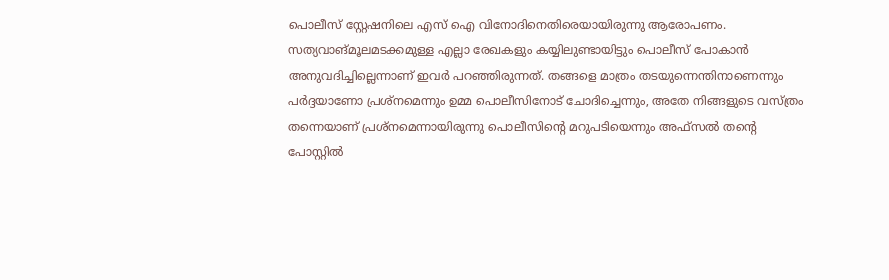പൊലീസ് സ്റ്റേഷനിലെ എസ് ഐ വിനോദിനെതിരെയായിരുന്നു ആരോപണം. സത്യവാങ്മൂലമടക്കമുള്ള എല്ലാ രേഖകളും കയ്യിലുണ്ടായിട്ടും പൊലീസ് പോകാന്‍ അനുവദിച്ചില്ലെന്നാണ് ഇവര്‍ പറഞ്ഞിരുന്നത്. തങ്ങളെ മാത്രം തടയുന്നെന്തിനാണെന്നും പര്‍ദ്ദയാണോ പ്രശ്‌നമെന്നും ഉമ്മ പൊലീസിനോട് ചോദിച്ചെന്നും, അതേ നിങ്ങളുടെ വസ്ത്രം തന്നെയാണ് പ്രശ്‌നമെന്നായിരുന്നു പൊലീസിന്റെ മറുപടിയെന്നും അഫ്‌സല്‍ തന്റെ പോസ്റ്റില്‍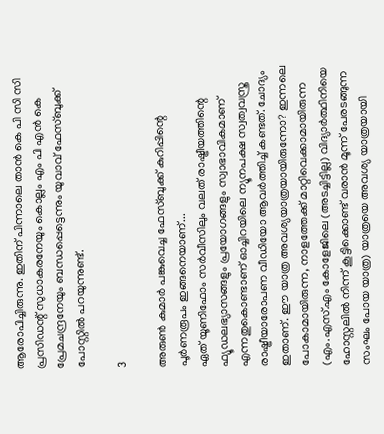ആരോപിച്ചിരുന്നു. ഇതിന് പിന്നാലെ താന്‍ കെ പി സി സി പ്രസിഡന്റ് സുധാകരനേയും കൊല്ലം എം പി എന്‍ കെ പ്രേമചന്ദ്രനേയും ബന്ധപ്പെട്ടെന്നും യുവാവ് ഫേസ്ബുക്ക് പോസ്റ്റില്‍ പറയുന്നുണ്ട്.

3

അരുണ്‍ കുമാര്‍ പങ്കുവെച്ച ഫേസ്ബുക്ക് കുറിപ്പിന്റെ പൂര്‍ണരൂപം ഇങ്ങനെയാണ്...
ഏത് യൂണിഫോം സര്‍വീസിലും വലത് രാഷ്ട്രീയത്തിന്റെ ഫ്യൂഡലഭ്യാസങ്ങളും പ്രയോഗങ്ങളും സ്വാഭാവികമാണ് എന്നതുകൊണ്ടാണ് ഓച്ചിറയിലെ ന്യൂനപക്ഷ സ്വത്വവസ്ത്ര രാഷ്ട്രീയാരോപണ വീഡിയോ ആവര്‍ത്തിച്ച് കണ്ടത്. ചോദ്യം ഇതാണ്. ഈ യാത്ര അവശ്യയാത്രയായിരുന്നോ? ഇന്നലെ പോകാമായിരുന്ന, നാളത്തേക്ക് മാറ്റിവെക്കാമായിരുന്ന (എം.എസ്.എം കോളേജിലെ (അടച്ചിട്ടില്ല) വിദ്യാര്‍ത്ഥിനിയെ ഹോസ്റ്റലില്‍ നിന്ന് കൂട്ടിക്കൊണ്ട് വരാന്‍ മൂന്ന് പേരടങ്ങുന്ന സംഘം പോയ യാത്ര) യാത്രയെ അവശ്യ യാത്രയായി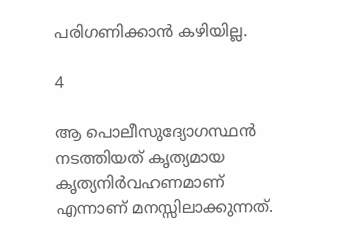പരിഗണിക്കാന്‍ കഴിയില്ല.

4

ആ പൊലീസുദ്യോഗസ്ഥന്‍ നടത്തിയത് കൃത്യമായ കൃത്യനിര്‍വഹണമാണ് എന്നാണ് മനസ്സിലാക്കുന്നത്.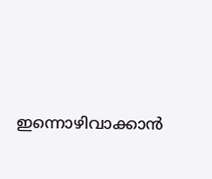ഇന്നൊഴിവാക്കാന്‍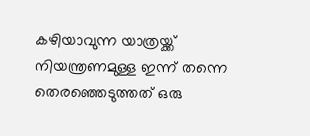കഴിയാവുന്ന യാത്രയ്ക്ക് നിയന്ത്രണമുള്ള ഇന്ന് തന്നെ തെരഞ്ഞെടുത്തത് ഒരു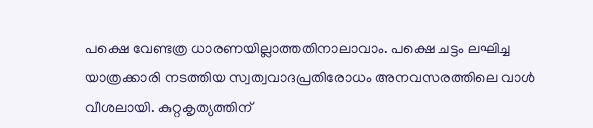പക്ഷെ വേണ്ടത്ര ധാരണയില്ലാത്തതിനാലാവാം. പക്ഷെ ചട്ടം ലഘിച്ച യാത്രക്കാരി നടത്തിയ സ്വത്വവാദപ്രതിരോധം അനവസരത്തിലെ വാള്‍ വീശലായി. കുറ്റകൃത്യത്തിന്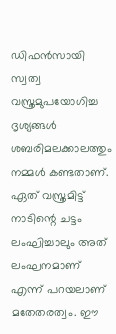ഡിഫന്‍സായി സ്വത്വ വസ്ത്രമുപയോഗിച്ച ദൃശ്യങ്ങള്‍ ശബരിമലക്കാലത്തും നമ്മള്‍ കണ്ടതാണ്. ഏത് വസ്ത്രമിട്ട് നാടിന്റെ ചട്ടം ലംഘിച്ചാലും അത് ലംഘനമാണ് എന്ന് പറയലാണ് മതേതരത്വം. ഈ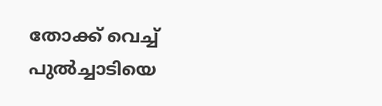തോക്ക് വെച്ച് പുല്‍ച്ചാടിയെ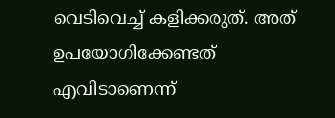വെടിവെച്ച് കളിക്കരുത്. അത് ഉപയോഗിക്കേണ്ടത് എവിടാണെന്ന്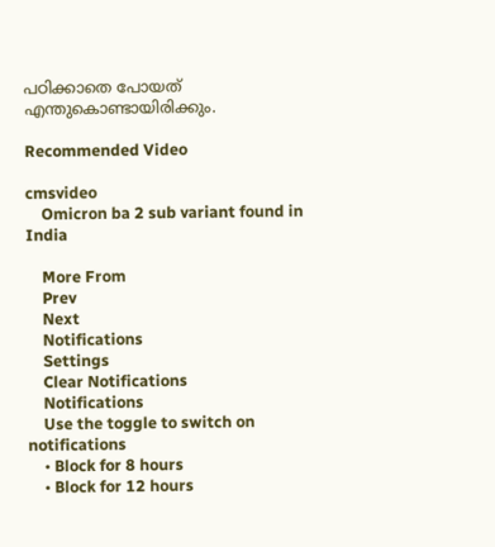പഠിക്കാതെ പോയത് എന്തുകൊണ്ടായിരിക്കും.

Recommended Video

cmsvideo
    Omicron ba 2 sub variant found in India

    More From
    Prev
    Next
    Notifications
    Settings
    Clear Notifications
    Notifications
    Use the toggle to switch on notifications
    • Block for 8 hours
    • Block for 12 hours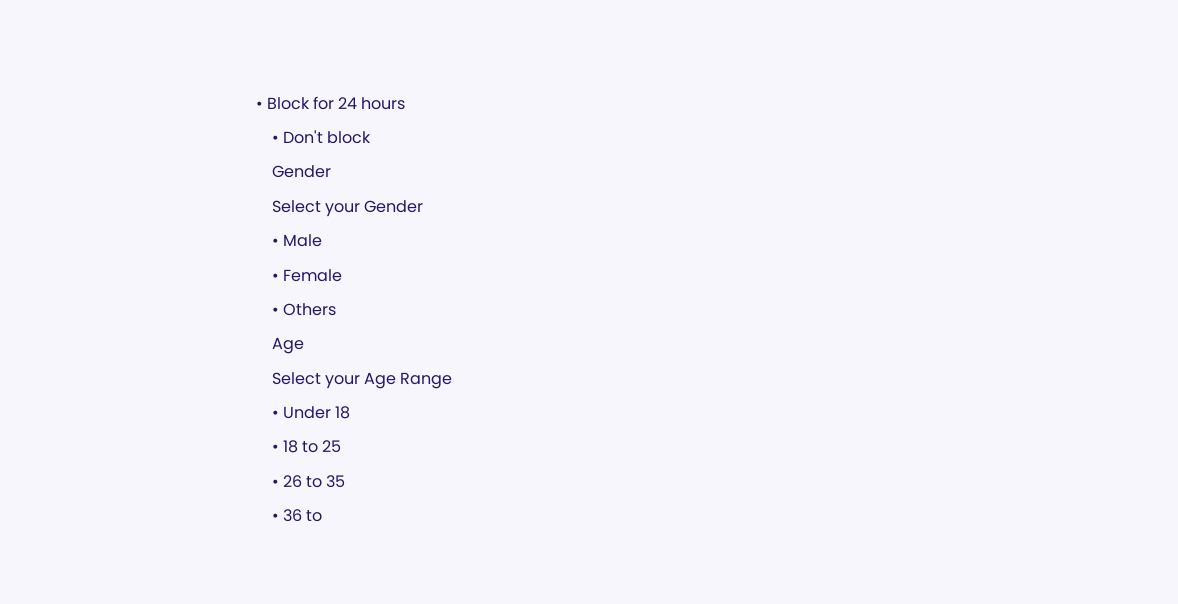• Block for 24 hours
    • Don't block
    Gender
    Select your Gender
    • Male
    • Female
    • Others
    Age
    Select your Age Range
    • Under 18
    • 18 to 25
    • 26 to 35
    • 36 to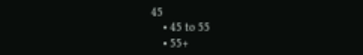45
    • 45 to 55
    • 55+